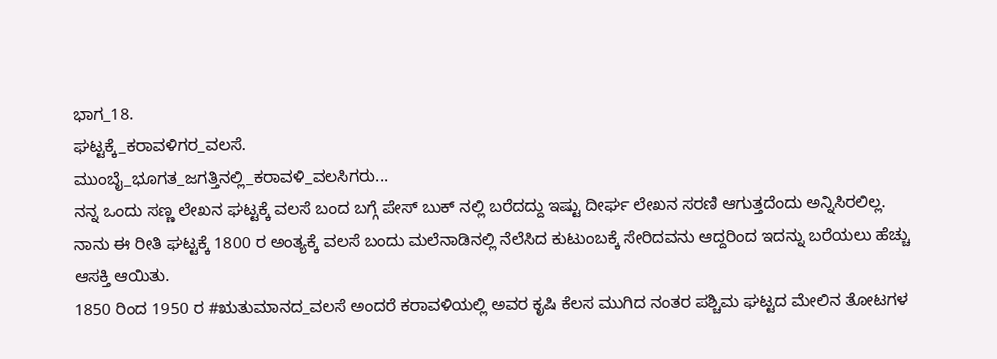ಭಾಗ_18.
ಘಟ್ಟಕ್ಕೆ_ಕರಾವಳಿಗರ_ವಲಸೆ.
ಮುಂಬೈ_ಭೂಗತ_ಜಗತ್ತಿನಲ್ಲಿ_ಕರಾವಳಿ_ವಲಸಿಗರು...
ನನ್ನ ಒಂದು ಸಣ್ಣ ಲೇಖನ ಘಟ್ಟಕ್ಕೆ ವಲಸೆ ಬಂದ ಬಗ್ಗೆ ಪೇಸ್ ಬುಕ್ ನಲ್ಲಿ ಬರೆದದ್ದು ಇಷ್ಟು ದೀರ್ಘ ಲೇಖನ ಸರಣಿ ಆಗುತ್ತದೆಂದು ಅನ್ನಿಸಿರಲಿಲ್ಲ.
ನಾನು ಈ ರೀತಿ ಘಟ್ಟಕ್ಕೆ 1800 ರ ಅಂತ್ಯಕ್ಕೆ ವಲಸೆ ಬಂದು ಮಲೆನಾಡಿನಲ್ಲಿ ನೆಲೆಸಿದ ಕುಟುಂಬಕ್ಕೆ ಸೇರಿದವನು ಆದ್ದರಿಂದ ಇದನ್ನು ಬರೆಯಲು ಹೆಚ್ಚು ಆಸಕ್ತಿ ಆಯಿತು.
1850 ರಿಂದ 1950 ರ #ಋತುಮಾನದ_ವಲಸೆ ಅಂದರೆ ಕರಾವಳಿಯಲ್ಲಿ ಅವರ ಕೃಷಿ ಕೆಲಸ ಮುಗಿದ ನಂತರ ಪಶ್ಚಿಮ ಘಟ್ಟದ ಮೇಲಿನ ತೋಟಗಳ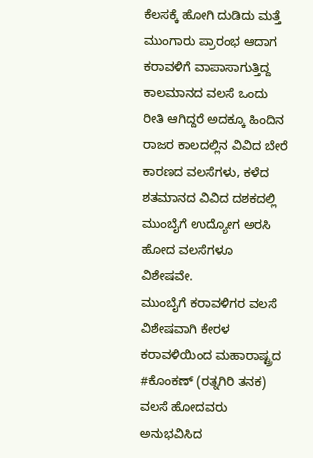ಕೆಲಸಕ್ಕೆ ಹೋಗಿ ದುಡಿದು ಮತ್ತೆ ಮುಂಗಾರು ಪ್ರಾರಂಭ ಆದಾಗ ಕರಾವಳಿಗೆ ವಾಪಾಸಾಗುತ್ತಿದ್ದ ಕಾಲಮಾನದ ವಲಸೆ ಒಂದು ರೀತಿ ಆಗಿದ್ದರೆ ಅದಕ್ಕೂ ಹಿಂದಿನ ರಾಜರ ಕಾಲದಲ್ಲಿನ ವಿವಿದ ಬೇರೆ ಕಾರಣದ ವಲಸೆಗಳು, ಕಳೆದ ಶತಮಾನದ ವಿವಿದ ದಶಕದಲ್ಲಿ ಮುಂಬೈಗೆ ಉದ್ಯೋಗ ಅರಸಿ ಹೋದ ವಲಸೆಗಳೂ ವಿಶೇಷವೇ.
ಮುಂಬೈಗೆ ಕರಾವಳಿಗರ ವಲಸೆ ವಿಶೇಷವಾಗಿ ಕೇರಳ ಕರಾವಳಿಯಿಂದ ಮಹಾರಾಷ್ಟ್ರದ #ಕೊಂಕಣ್ (ರತ್ನಗಿರಿ ತನಕ) ವಲಸೆ ಹೋದವರು ಅನುಭವಿಸಿದ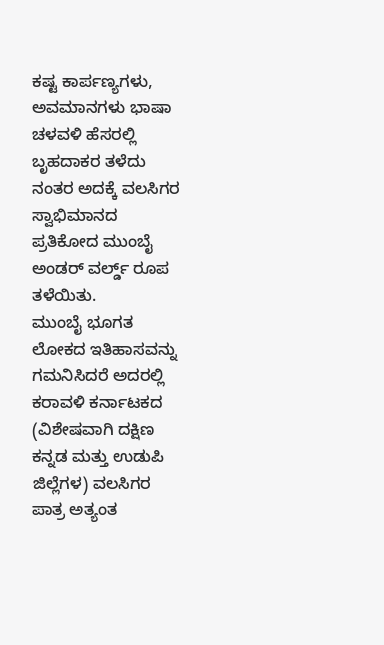ಕಷ್ಟ ಕಾರ್ಪಣ್ಯಗಳು, ಅವಮಾನಗಳು ಭಾಷಾ ಚಳವಳಿ ಹೆಸರಲ್ಲಿ ಬೃಹದಾಕರ ತಳೆದು ನಂತರ ಅದಕ್ಕೆ ವಲಸಿಗರ ಸ್ವಾಭಿಮಾನದ ಪ್ರತಿಕೋದ ಮುಂಬೈ ಅಂಡರ್ ವರ್ಲ್ಡ್ ರೂಪ ತಳೆಯಿತು.
ಮುಂಬೈ ಭೂಗತ ಲೋಕದ ಇತಿಹಾಸವನ್ನು ಗಮನಿಸಿದರೆ ಅದರಲ್ಲಿ ಕರಾವಳಿ ಕರ್ನಾಟಕದ (ವಿಶೇಷವಾಗಿ ದಕ್ಷಿಣ ಕನ್ನಡ ಮತ್ತು ಉಡುಪಿ ಜಿಲ್ಲೆಗಳ) ವಲಸಿಗರ ಪಾತ್ರ ಅತ್ಯಂತ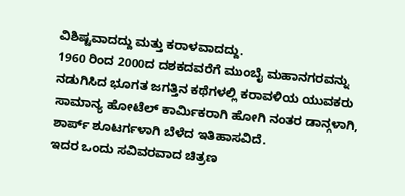ವಿಶಿಷ್ಟವಾದದ್ದು ಮತ್ತು ಕರಾಳವಾದದ್ದು.
1960 ರಿಂದ 2000ದ ದಶಕದವರೆಗೆ ಮುಂಬೈ ಮಹಾನಗರವನ್ನು ನಡುಗಿಸಿದ ಭೂಗತ ಜಗತ್ತಿನ ಕಥೆಗಳಲ್ಲಿ ಕರಾವಳಿಯ ಯುವಕರು ಸಾಮಾನ್ಯ ಹೋಟೆಲ್ ಕಾರ್ಮಿಕರಾಗಿ ಹೋಗಿ ನಂತರ ಡಾನ್ಗಳಾಗಿ, ಶಾರ್ಪ್ ಶೂಟರ್ಗಳಾಗಿ ಬೆಳೆದ ಇತಿಹಾಸವಿದೆ.
ಇದರ ಒಂದು ಸವಿವರವಾದ ಚಿತ್ರಣ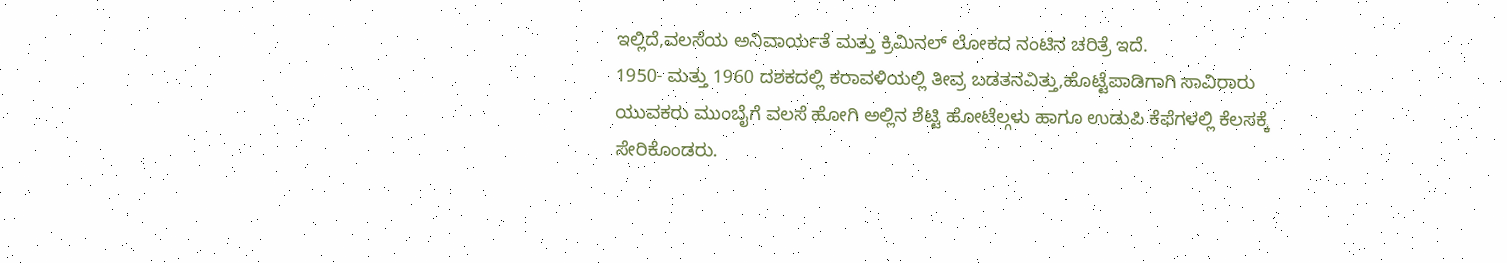ಇಲ್ಲಿದೆ,ವಲಸೆಯ ಅನಿವಾರ್ಯತೆ ಮತ್ತು ಕ್ರಿಮಿನಲ್ ಲೋಕದ ನಂಟಿನ ಚರಿತ್ರೆ ಇದೆ.
1950- ಮತ್ತು 1960 ದಶಕದಲ್ಲಿ ಕರಾವಳಿಯಲ್ಲಿ ತೀವ್ರ ಬಡತನವಿತ್ತು,ಹೊಟ್ಟೆಪಾಡಿಗಾಗಿ ಸಾವಿರಾರು ಯುವಕರು ಮುಂಬೈಗೆ ವಲಸೆ ಹೋಗಿ ಅಲ್ಲಿನ ಶೆಟ್ಟಿ ಹೋಟೆಲ್ಗಳು ಹಾಗೂ ಉಡುಪಿ ಕೆಫೆಗಳಲ್ಲಿ ಕೆಲಸಕ್ಕೆ ಸೇರಿಕೊಂಡರು.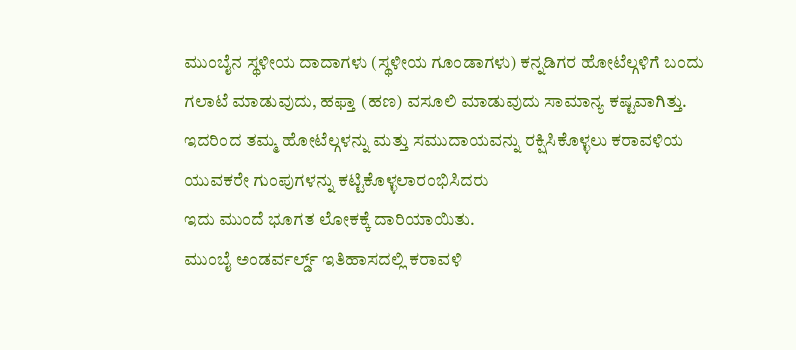ಮುಂಬೈನ ಸ್ಥಳೀಯ ದಾದಾಗಳು (ಸ್ಥಳೀಯ ಗೂಂಡಾಗಳು) ಕನ್ನಡಿಗರ ಹೋಟೆಲ್ಗಳಿಗೆ ಬಂದು ಗಲಾಟೆ ಮಾಡುವುದು, ಹಫ್ತಾ (ಹಣ) ವಸೂಲಿ ಮಾಡುವುದು ಸಾಮಾನ್ಯ ಕಷ್ಟವಾಗಿತ್ತು.
ಇದರಿಂದ ತಮ್ಮ ಹೋಟೆಲ್ಗಳನ್ನು ಮತ್ತು ಸಮುದಾಯವನ್ನು ರಕ್ಷಿಸಿಕೊಳ್ಳಲು ಕರಾವಳಿಯ ಯುವಕರೇ ಗುಂಪುಗಳನ್ನು ಕಟ್ಟಿಕೊಳ್ಳಲಾರಂಭಿಸಿದರು
ಇದು ಮುಂದೆ ಭೂಗತ ಲೋಕಕ್ಕೆ ದಾರಿಯಾಯಿತು.
ಮುಂಬೈ ಅಂಡರ್ವರ್ಲ್ಡ್ ಇತಿಹಾಸದಲ್ಲಿ ಕರಾವಳಿ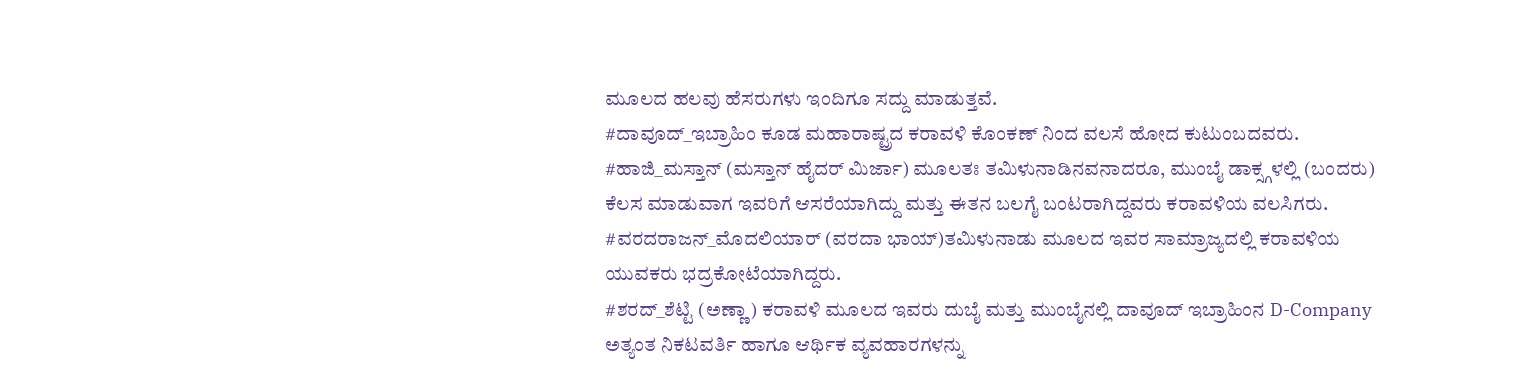ಮೂಲದ ಹಲವು ಹೆಸರುಗಳು ಇಂದಿಗೂ ಸದ್ದು ಮಾಡುತ್ತವೆ.
#ದಾವೂದ್_ಇಬ್ರಾಹಿಂ ಕೂಡ ಮಹಾರಾಷ್ಟ್ರದ ಕರಾವಳಿ ಕೊಂಕಣ್ ನಿಂದ ವಲಸೆ ಹೋದ ಕುಟುಂಬದವರು.
#ಹಾಜಿ_ಮಸ್ತಾನ್ (ಮಸ್ತಾನ್ ಹೈದರ್ ಮಿರ್ಜಾ) ಮೂಲತಃ ತಮಿಳುನಾಡಿನವನಾದರೂ, ಮುಂಬೈ ಡಾಕ್ಸ್ಗಳಲ್ಲಿ (ಬಂದರು) ಕೆಲಸ ಮಾಡುವಾಗ ಇವರಿಗೆ ಆಸರೆಯಾಗಿದ್ದು ಮತ್ತು ಈತನ ಬಲಗೈ ಬಂಟರಾಗಿದ್ದವರು ಕರಾವಳಿಯ ವಲಸಿಗರು.
#ವರದರಾಜನ್_ಮೊದಲಿಯಾರ್ (ವರದಾ ಭಾಯ್)ತಮಿಳುನಾಡು ಮೂಲದ ಇವರ ಸಾಮ್ರಾಜ್ಯದಲ್ಲಿ ಕರಾವಳಿಯ ಯುವಕರು ಭದ್ರಕೋಟೆಯಾಗಿದ್ದರು.
#ಶರದ್_ಶೆಟ್ಟಿ (ಅಣ್ಣಾ) ಕರಾವಳಿ ಮೂಲದ ಇವರು ದುಬೈ ಮತ್ತು ಮುಂಬೈನಲ್ಲಿ ದಾವೂದ್ ಇಬ್ರಾಹಿಂನ D-Company ಅತ್ಯಂತ ನಿಕಟವರ್ತಿ ಹಾಗೂ ಆರ್ಥಿಕ ವ್ಯವಹಾರಗಳನ್ನು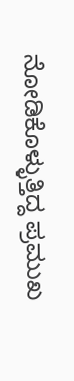ನೋಡಿಕೊಳ್ಳುತ್ತಿದ್ದ ಪ್ರಮುಖ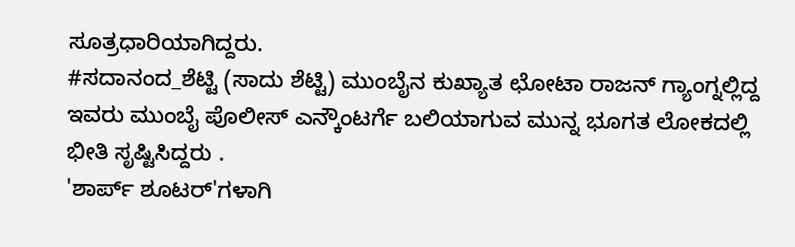ಸೂತ್ರಧಾರಿಯಾಗಿದ್ದರು.
#ಸದಾನಂದ_ಶೆಟ್ಟಿ (ಸಾದು ಶೆಟ್ಟಿ) ಮುಂಬೈನ ಕುಖ್ಯಾತ ಛೋಟಾ ರಾಜನ್ ಗ್ಯಾಂಗ್ನಲ್ಲಿದ್ದ ಇವರು ಮುಂಬೈ ಪೊಲೀಸ್ ಎನ್ಕೌಂಟರ್ಗೆ ಬಲಿಯಾಗುವ ಮುನ್ನ ಭೂಗತ ಲೋಕದಲ್ಲಿ ಭೀತಿ ಸೃಷ್ಟಿಸಿದ್ದರು .
'ಶಾರ್ಪ್ ಶೂಟರ್'ಗಳಾಗಿ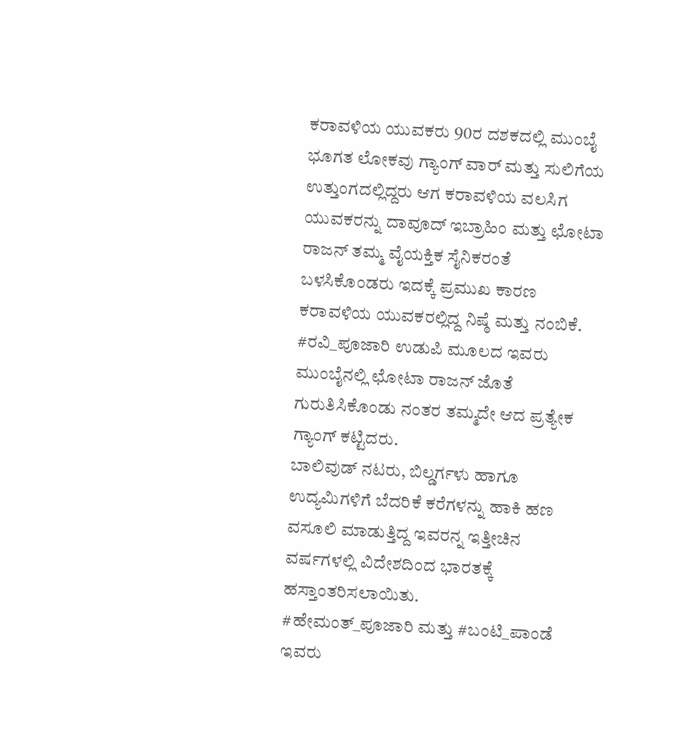ಕರಾವಳಿಯ ಯುವಕರು 90ರ ದಶಕದಲ್ಲಿ ಮುಂಬೈ ಭೂಗತ ಲೋಕವು ಗ್ಯಾಂಗ್ ವಾರ್ ಮತ್ತು ಸುಲಿಗೆಯ ಉತ್ತುಂಗದಲ್ಲಿದ್ದರು ಆಗ ಕರಾವಳಿಯ ವಲಸಿಗ ಯುವಕರನ್ನು ದಾವೂದ್ ಇಬ್ರಾಹಿಂ ಮತ್ತು ಛೋಟಾ ರಾಜನ್ ತಮ್ಮ ವೈಯಕ್ತಿಕ ಸೈನಿಕರಂತೆ ಬಳಸಿಕೊಂಡರು ಇದಕ್ಕೆ ಪ್ರಮುಖ ಕಾರಣ ಕರಾವಳಿಯ ಯುವಕರಲ್ಲಿದ್ದ ನಿಷ್ಠೆ ಮತ್ತು ನಂಬಿಕೆ.
#ರವಿ_ಪೂಜಾರಿ ಉಡುಪಿ ಮೂಲದ ಇವರು ಮುಂಬೈನಲ್ಲಿ ಛೋಟಾ ರಾಜನ್ ಜೊತೆ ಗುರುತಿಸಿಕೊಂಡು ನಂತರ ತಮ್ಮದೇ ಆದ ಪ್ರತ್ಯೇಕ ಗ್ಯಾಂಗ್ ಕಟ್ಟಿದರು.
ಬಾಲಿವುಡ್ ನಟರು, ಬಿಲ್ಡರ್ಗಳು ಹಾಗೂ ಉದ್ಯಮಿಗಳಿಗೆ ಬೆದರಿಕೆ ಕರೆಗಳನ್ನು ಹಾಕಿ ಹಣ ವಸೂಲಿ ಮಾಡುತ್ತಿದ್ದ ಇವರನ್ನ ಇತ್ತೀಚಿನ ವರ್ಷಗಳಲ್ಲಿ ವಿದೇಶದಿಂದ ಭಾರತಕ್ಕೆ ಹಸ್ತಾಂತರಿಸಲಾಯಿತು.
#ಹೇಮಂತ್_ಪೂಜಾರಿ ಮತ್ತು #ಬಂಟಿ_ಪಾಂಡೆ ಇವರು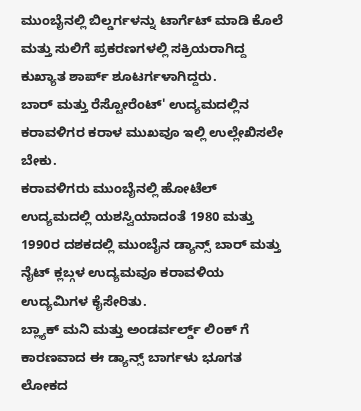ಮುಂಬೈನಲ್ಲಿ ಬಿಲ್ಡರ್ಗಳನ್ನು ಟಾರ್ಗೆಟ್ ಮಾಡಿ ಕೊಲೆ ಮತ್ತು ಸುಲಿಗೆ ಪ್ರಕರಣಗಳಲ್ಲಿ ಸಕ್ರಿಯರಾಗಿದ್ದ ಕುಖ್ಯಾತ ಶಾರ್ಪ್ ಶೂಟರ್ಗಳಾಗಿದ್ದರು.
ಬಾರ್ ಮತ್ತು ರೆಸ್ಟೋರೆಂಟ್' ಉದ್ಯಮದಲ್ಲಿನ ಕರಾವಳಿಗರ ಕರಾಳ ಮುಖವೂ ಇಲ್ಲಿ ಉಲ್ಲೇಖಿಸಲೇ ಬೇಕು.
ಕರಾವಳಿಗರು ಮುಂಬೈನಲ್ಲಿ ಹೋಟೆಲ್ ಉದ್ಯಮದಲ್ಲಿ ಯಶಸ್ವಿಯಾದಂತೆ 1980 ಮತ್ತು 1990ರ ದಶಕದಲ್ಲಿ ಮುಂಬೈನ ಡ್ಯಾನ್ಸ್ ಬಾರ್ ಮತ್ತು ನೈಟ್ ಕ್ಲಬ್ಗಳ ಉದ್ಯಮವೂ ಕರಾವಳಿಯ ಉದ್ಯಮಿಗಳ ಕೈಸೇರಿತು.
ಬ್ಲ್ಯಾಕ್ ಮನಿ ಮತ್ತು ಅಂಡರ್ವರ್ಲ್ಡ್ ಲಿಂಕ್ ಗೆ ಕಾರಣವಾದ ಈ ಡ್ಯಾನ್ಸ್ ಬಾರ್ಗಳು ಭೂಗತ ಲೋಕದ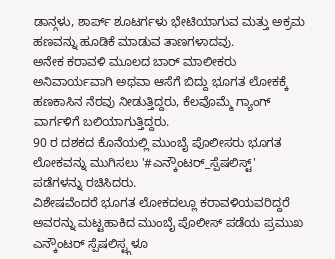ಡಾನ್ಗಳು, ಶಾರ್ಪ್ ಶೂಟರ್ಗಳು ಭೇಟಿಯಾಗುವ ಮತ್ತು ಅಕ್ರಮ ಹಣವನ್ನು ಹೂಡಿಕೆ ಮಾಡುವ ತಾಣಗಳಾದವು.
ಅನೇಕ ಕರಾವಳಿ ಮೂಲದ ಬಾರ್ ಮಾಲೀಕರು ಅನಿವಾರ್ಯವಾಗಿ ಅಥವಾ ಆಸೆಗೆ ಬಿದ್ದು ಭೂಗತ ಲೋಕಕ್ಕೆ ಹಣಕಾಸಿನ ನೆರವು ನೀಡುತ್ತಿದ್ದರು, ಕೆಲವೊಮ್ಮೆ ಗ್ಯಾಂಗ್ ವಾರ್ಗಳಿಗೆ ಬಲಿಯಾಗುತ್ತಿದ್ದರು.
90 ರ ದಶಕದ ಕೊನೆಯಲ್ಲಿ ಮುಂಬೈ ಪೊಲೀಸರು ಭೂಗತ ಲೋಕವನ್ನು ಮುಗಿಸಲು '#ಎನ್ಕೌಂಟರ್_ಸ್ಪೆಷಲಿಸ್ಟ್' ಪಡೆಗಳನ್ನು ರಚಿಸಿದರು.
ವಿಶೇಷವೆಂದರೆ ಭೂಗತ ಲೋಕದಲ್ಲೂ ಕರಾವಳಿಯವರಿದ್ದರೆ ಅವರನ್ನು ಮಟ್ಟಹಾಕಿದ ಮುಂಬೈ ಪೊಲೀಸ್ ಪಡೆಯ ಪ್ರಮುಖ ಎನ್ಕೌಂಟರ್ ಸ್ಪೆಷಲಿಸ್ಟ್ಗಳೂ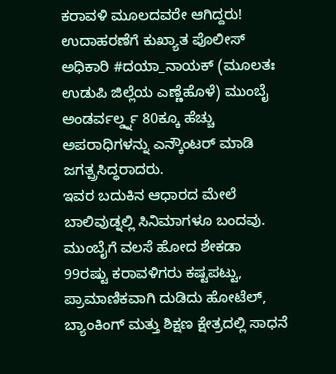ಕರಾವಳಿ ಮೂಲದವರೇ ಆಗಿದ್ದರು! ಉದಾಹರಣೆಗೆ ಕುಖ್ಯಾತ ಪೊಲೀಸ್ ಅಧಿಕಾರಿ #ದಯಾ_ನಾಯಕ್ (ಮೂಲತಃ ಉಡುಪಿ ಜಿಲ್ಲೆಯ ಎಣ್ಣೆಹೊಳೆ) ಮುಂಬೈ ಅಂಡರ್ವರ್ಲ್ಡ್ನ 80ಕ್ಕೂ ಹೆಚ್ಚು ಅಪರಾಧಿಗಳನ್ನು ಎನ್ಕೌಂಟರ್ ಮಾಡಿ ಜಗತ್ಪ್ರಸಿದ್ಧರಾದರು.
ಇವರ ಬದುಕಿನ ಆಧಾರದ ಮೇಲೆ ಬಾಲಿವುಡ್ನಲ್ಲಿ ಸಿನಿಮಾಗಳೂ ಬಂದವು.
ಮುಂಬೈಗೆ ವಲಸೆ ಹೋದ ಶೇಕಡಾ 99ರಷ್ಟು ಕರಾವಳಿಗರು ಕಷ್ಟಪಟ್ಟು, ಪ್ರಾಮಾಣಿಕವಾಗಿ ದುಡಿದು ಹೋಟೆಲ್, ಬ್ಯಾಂಕಿಂಗ್ ಮತ್ತು ಶಿಕ್ಷಣ ಕ್ಷೇತ್ರದಲ್ಲಿ ಸಾಧನೆ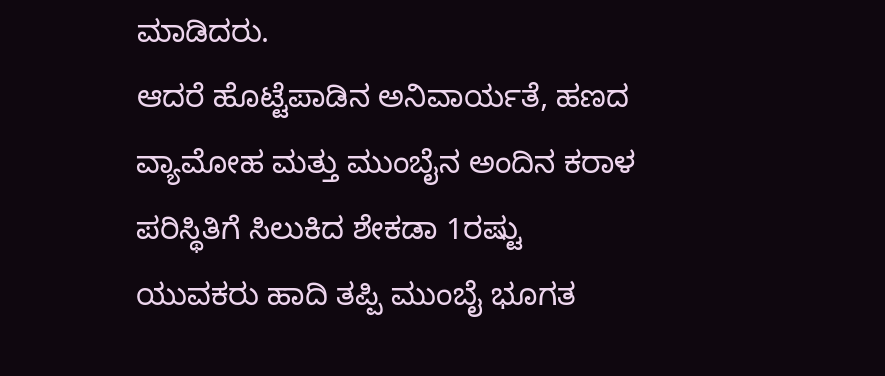ಮಾಡಿದರು.
ಆದರೆ ಹೊಟ್ಟೆಪಾಡಿನ ಅನಿವಾರ್ಯತೆ, ಹಣದ ವ್ಯಾಮೋಹ ಮತ್ತು ಮುಂಬೈನ ಅಂದಿನ ಕರಾಳ ಪರಿಸ್ಥಿತಿಗೆ ಸಿಲುಕಿದ ಶೇಕಡಾ 1ರಷ್ಟು ಯುವಕರು ಹಾದಿ ತಪ್ಪಿ ಮುಂಬೈ ಭೂಗತ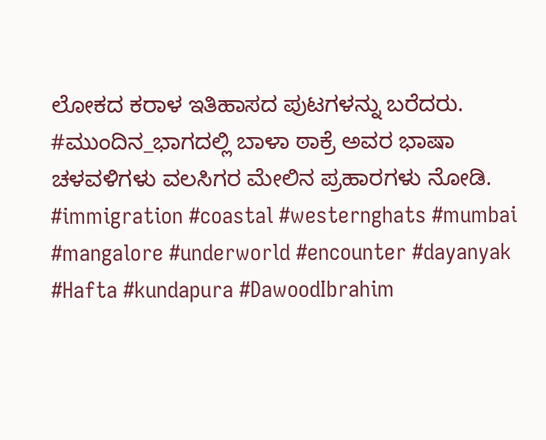ಲೋಕದ ಕರಾಳ ಇತಿಹಾಸದ ಪುಟಗಳನ್ನು ಬರೆದರು.
#ಮುಂದಿನ_ಭಾಗದಲ್ಲಿ ಬಾಳಾ ಠಾಕ್ರೆ ಅವರ ಭಾಷಾ ಚಳವಳಿಗಳು ವಲಸಿಗರ ಮೇಲಿನ ಪ್ರಹಾರಗಳು ನೋಡಿ.
#immigration #coastal #westernghats #mumbai #mangalore #underworld #encounter #dayanyak
#Hafta #kundapura #DawoodIbrahim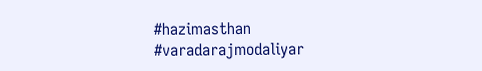#hazimasthan #varadarajmodaliyar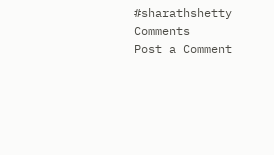#sharathshetty
Comments
Post a Comment